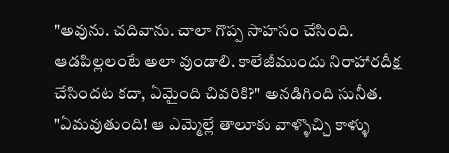"అవును. చదివాను. చాలా గొప్ప సాహసం చేసింది. ఆడపిల్లలంటే అలా వుండాలి. కాలేజీముందు నిరాహారదీక్ష చేసిందట కదా, ఏమైంది చివరికి?" అనడిగింది సునీత.
"ఏమవుతుంది! ఆ ఎమ్మెల్లే తాలూకు వాళ్ళొచ్చి కాళ్ళు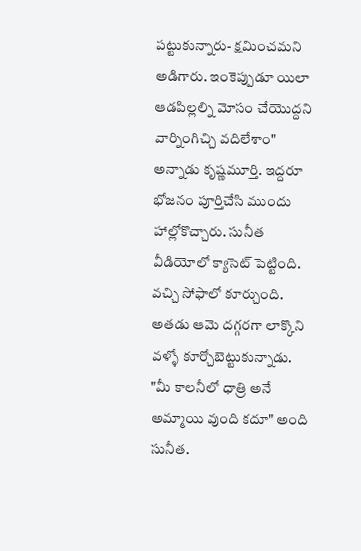పట్టుకున్నారు- క్షమించమని అడిగారు. ఇంకెప్పుడూ యిలా ఆడపిల్లల్ని మోసం చేయొద్దని వార్నింగిచ్చి వదిలేశాం" అన్నాడు కృష్ణమూర్తి. ఇద్దరూ భోజనం పూర్తిచేసి ముందు హాల్లోకొచ్చారు. సునీత వీడియోలో క్యాసెట్ పెట్టింది. వచ్చి సోఫాలో కూర్చుంది. అతడు ఆమె దగ్గరగా లాక్కొని వళ్ళో కూర్చోబెట్టుకున్నాడు.
"మీ కాలనీలో ధాత్రి అనే అమ్మాయి వుంది కదూ" అంది సునీత.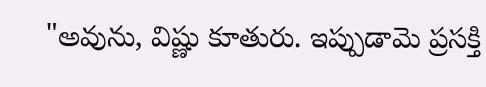"అవును, విష్ణు కూతురు. ఇప్పుడామె ప్రసక్తి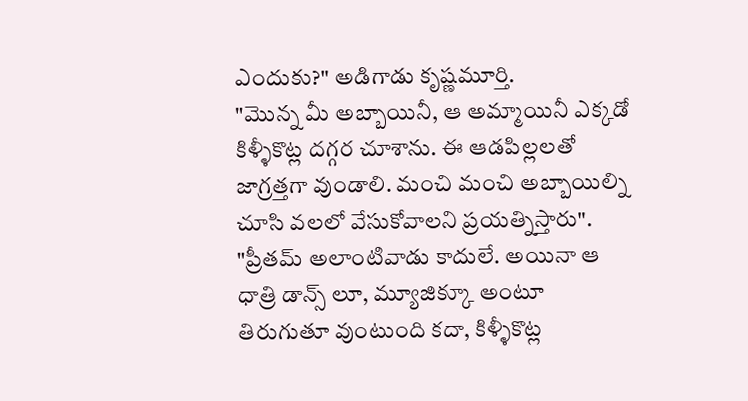ఎందుకు?" అడిగాడు కృష్ణమూర్తి.
"మొన్న మీ అబ్బాయినీ, ఆ అమ్మాయినీ ఎక్కడో కిళ్ళీకొట్ల దగ్గర చూశాను. ఈ ఆడపిల్లలతో జాగ్రత్తగా వుండాలి. మంచి మంచి అబ్బాయిల్ని చూసి వలలో వేసుకోవాలని ప్రయత్నిస్తారు".
"ప్రీతమ్ అలాంటివాడు కాదులే. అయినా ఆ ధాత్రి డాన్స్ లూ, మ్యూజిక్కూ అంటూ తిరుగుతూ వుంటుంది కదా, కిళ్ళీకొట్ల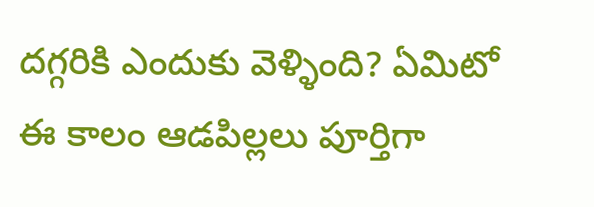దగ్గరికి ఎందుకు వెళ్ళింది? ఏమిటో ఈ కాలం ఆడపిల్లలు పూర్తిగా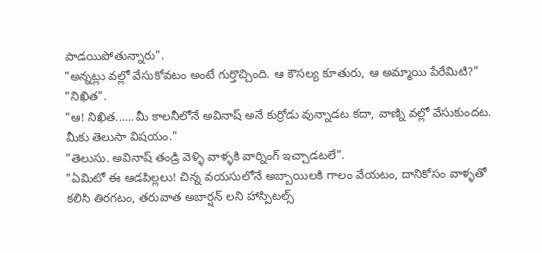పాడయిపోతున్నారు".
"అన్నట్లు వల్లో వేసుకోవటం అంటే గుర్తొచ్చింది. ఆ కౌసల్య కూతురు, ఆ అమ్మాయి పేరేమిటి?"
"నిఖిత".
"ఆ! నిఖిత......మీ కాలనీలోనే అవినాష్ అనే కుర్రోడు వున్నాడట కదా, వాణ్ని వల్లో వేసుకుందట. మీకు తెలుసా విషయం."
"తెలుసు. అవినాష్ తండ్రి వెళ్ళి వాళ్ళకి వార్నింగ్ ఇచ్చాడటలే".
"ఏమిటో ఈ ఆడపిల్లలు! చిన్న వయసులోనే అబ్బాయిలకి గాలం వేయటం, దానికోసం వాళ్ళతో కలిసి తిరగటం, తరువాత అబార్షన్ లని హాస్పిటల్స్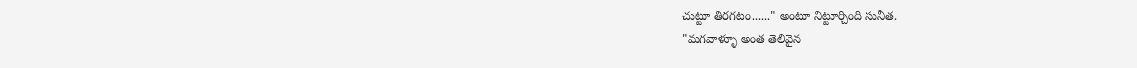చుట్టూ తిరగటం......" అంటూ నిట్టూర్చింది సునీత.
"మగవాళ్ళూ అంత తెలివైన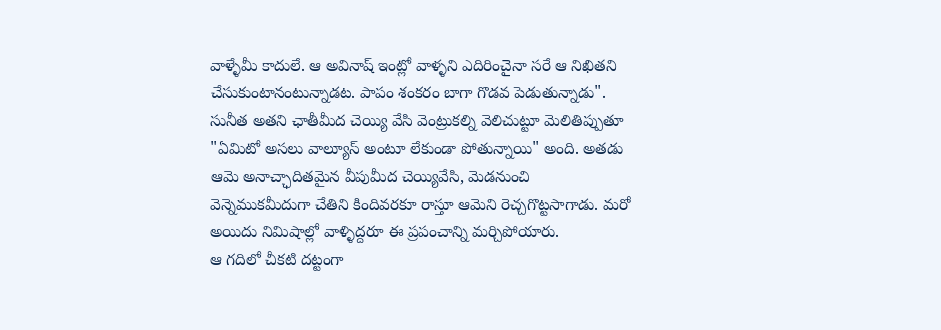వాళ్ళేమీ కాదులే. ఆ అవినాష్ ఇంట్లో వాళ్ళని ఎదిరించైనా సరే ఆ నిఖితని చేసుకుంటానంటున్నాడట. పాపం శంకరం బాగా గొడవ పెడుతున్నాడు".
సునీత అతని ఛాతీమీద చెయ్యి వేసి వెంట్రుకల్ని వెలిచుట్టూ మెలితిప్పుతూ "ఏమిటో అసలు వాల్యూస్ అంటూ లేకుండా పోతున్నాయి" అంది. అతడు ఆమె అనాచ్ఛాదితమైన వీపుమీద చెయ్యివేసి, మెడనుంచి వెన్నెముకమీదుగా చేతిని కిందివరకూ రాస్తూ ఆమెని రెచ్చగొట్టసాగాడు. మరో అయిదు నిమిషాల్లో వాళ్ళిద్దరూ ఈ ప్రపంచాన్ని మర్చిపోయారు.
ఆ గదిలో చీకటి దట్టంగా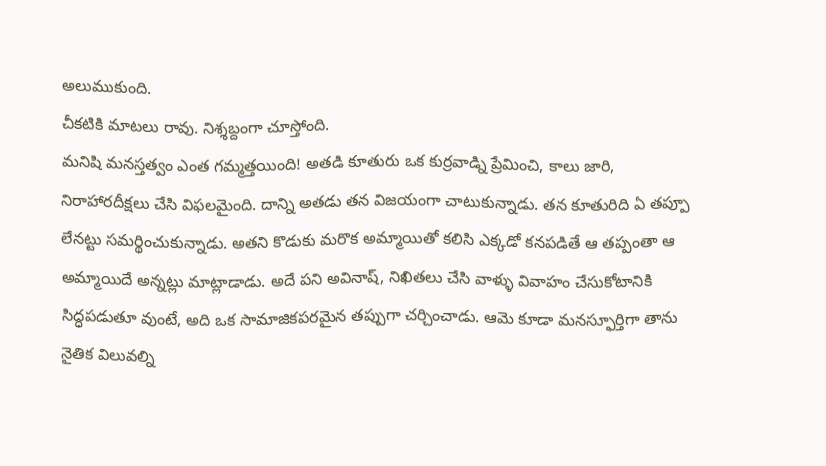అలుముకుంది.
చీకటికి మాటలు రావు. నిశ్శబ్దంగా చూస్తోంది.
మనిషి మనస్తత్వం ఎంత గమ్మత్తయింది! అతడి కూతురు ఒక కుర్రవాడ్ని ప్రేమించి, కాలు జారి, నిరాహారదీక్షలు చేసి విఫలమైంది. దాన్ని అతడు తన విజయంగా చాటుకున్నాడు. తన కూతురిది ఏ తప్పూ లేనట్టు సమర్థించుకున్నాడు. అతని కొడుకు మరొక అమ్మాయితో కలిసి ఎక్కడో కనపడితే ఆ తప్పంతా ఆ అమ్మాయిదే అన్నట్లు మాట్లాడాడు. అదే పని అవినాష్, నిఖితలు చేసి వాళ్ళు వివాహం చేసుకోటానికి సిద్ధపడుతూ వుంటే, అది ఒక సామాజికపరమైన తప్పుగా చర్చించాడు. ఆమె కూడా మనస్ఫూర్తిగా తాను నైతిక విలువల్ని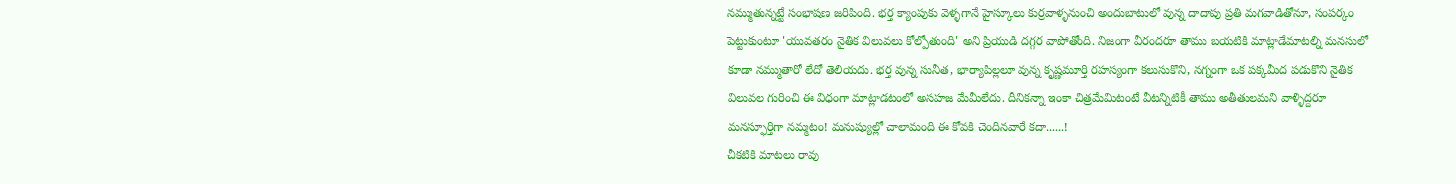నమ్ముతున్నట్టే సంభాషణ జరిపింది. భర్త క్యాంపుకు వెళ్ళగానే హైస్కూలు కుర్రవాళ్ళనుంచి అందుబాటులో వున్న దాదాపు ప్రతి మగవాడితోనూ, సంపర్కం పెట్టుకుంటూ 'యువతరం నైతిక విలువలు కోల్పోతుంది' అని ప్రియుడి దగ్గర వాపోతోంది. నిజంగా వీరందరూ తాము బయటికి మాట్లాడేమాటల్ని మనసులో కూడా నమ్ముతారో లేదో తెలియదు. భర్త వున్న సునీత, భార్యాపిల్లలూ వున్న కృష్ణమూర్తి రహస్యంగా కలుసుకొని, నగ్నంగా ఒక పక్కమీద పడుకొని నైతిక విలువల గురించి ఈ విధంగా మాట్లాడటంలో అసహజ మేమీలేదు. దీనికన్నా ఇంకా చిత్రమేమిటంటే వీటన్నిటికీ తాము అతీతులమని వాళ్ళిద్దరూ మనస్ఫూర్తిగా నమ్మటం! మనుష్యుల్లో చాలామంది ఈ కోవకి చెందినవారే కదా......!
చీకటికి మాటలు రావు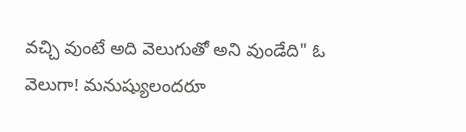వచ్చి వుంటే అది వెలుగుతో అని వుండేది" ఓ వెలుగా! మనుష్యులందరూ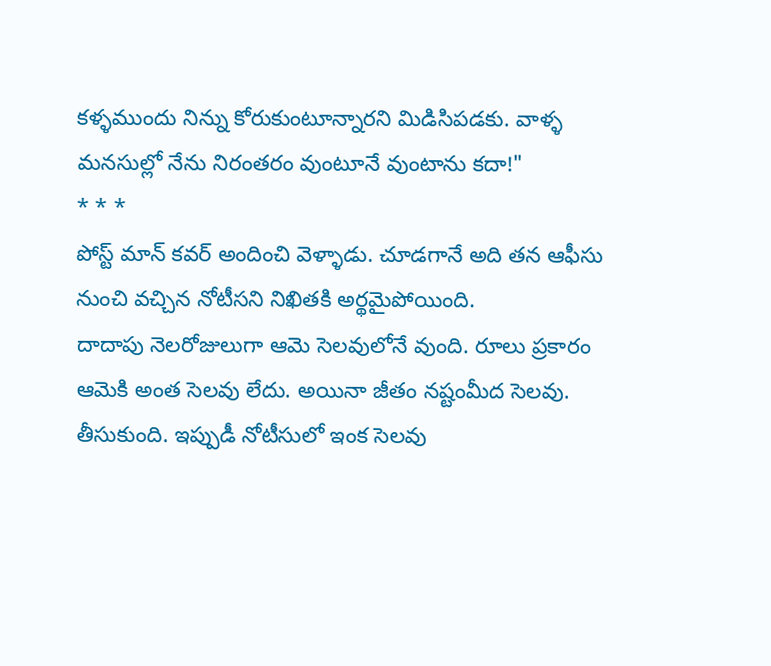కళ్ళముందు నిన్ను కోరుకుంటూన్నారని మిడిసిపడకు. వాళ్ళ మనసుల్లో నేను నిరంతరం వుంటూనే వుంటాను కదా!"
* * *
పోస్ట్ మాన్ కవర్ అందించి వెళ్ళాడు. చూడగానే అది తన ఆఫీసు నుంచి వచ్చిన నోటీసని నిఖితకి అర్థమైపోయింది.
దాదాపు నెలరోజులుగా ఆమె సెలవులోనే వుంది. రూలు ప్రకారం ఆమెకి అంత సెలవు లేదు. అయినా జీతం నష్టంమీద సెలవు. తీసుకుంది. ఇప్పుడీ నోటీసులో ఇంక సెలవు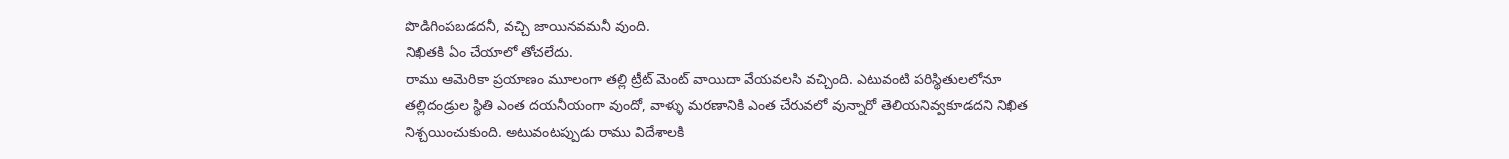పొడిగింపబడదనీ, వచ్చి జాయినవమనీ వుంది.
నిఖితకి ఏం చేయాలో తోచలేదు.
రాము ఆమెరికా ప్రయాణం మూలంగా తల్లి ట్రీట్ మెంట్ వాయిదా వేయవలసి వచ్చింది. ఎటువంటి పరిస్థితులలోనూ తల్లిదండ్రుల స్థితి ఎంత దయనీయంగా వుందో, వాళ్ళు మరణానికి ఎంత చేరువలో వున్నారో తెలియనివ్వకూడదని నిఖిత నిశ్చయించుకుంది. అటువంటప్పుడు రాము విదేశాలకి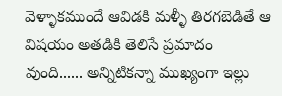వెళ్ళాకముందే ఆవిడకి మళ్ళీ తిరగబెడితే ఆ విషయం అతడికి తెలిసే ప్రమాదం వుంది...... అన్నిటికన్నా ముఖ్యంగా ఇల్లు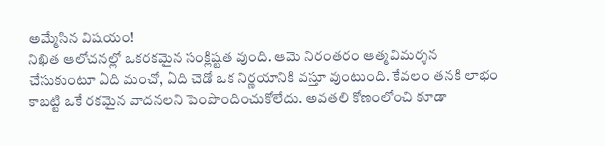అమ్మేసిన విషయం!
నిఖిత ఆలోచనల్లో ఒకరకమైన సంక్లిష్టత వుంది. ఆమె నిరంతరం ఆత్మవిమర్శన చేసుకుంటూ ఏది మంచో, ఏది చెడో ఒక నిర్ణయానికి వస్తూ వుంటుంది. కేవలం తనకి లాభం కాబట్టి ఒకే రకమైన వాదనలని పెంపొందించుకోలేదు. అవతలి కోణంలోంచి కూడా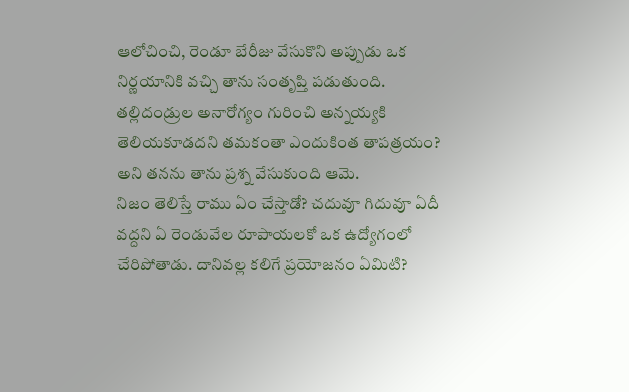ఆలోచించి, రెండూ బేరీజు వేసుకొని అప్పుడు ఒక నిర్ణయానికి వచ్చి తాను సంతృప్తి పడుతుంది.
తల్లిదండ్రుల అనారోగ్యం గురించి అన్నయ్యకి తెలియకూడదని తమకంతా ఎందుకింత తాపత్రయం? అని తనను తాను ప్రశ్న వేసుకుంది ఆమె.
నిజం తెలిస్తే రాము ఏం చేస్తాడో? చదువూ గిదువూ ఏదీ వద్దని ఏ రెండువేల రూపాయలకో ఒక ఉద్యోగంలో చేరిపోతాడు. దానివల్ల కలిగే ప్రయోజనం ఏమిటి?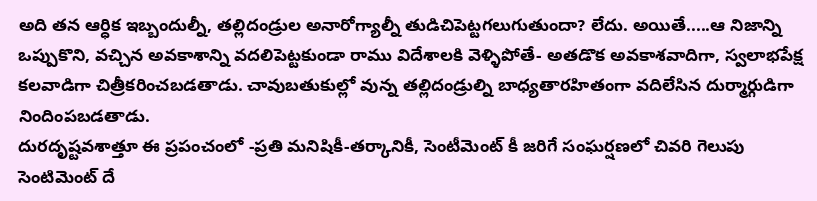అది తన ఆర్ధిక ఇబ్బందుల్నీ, తల్లిదండ్రుల అనారోగ్యాల్నీ తుడిచిపెట్టగలుగుతుందా? లేదు. అయితే.....ఆ నిజాన్ని ఒప్పుకొని, వచ్చిన అవకాశాన్ని వదలిపెట్టకుండా రాము విదేశాలకి వెళ్ళిపోతే- అతడొక అవకాశవాదిగా, స్వలాభపేక్ష కలవాడిగా చిత్రీకరించబడతాడు. చావుబతుకుల్లో వున్న తల్లిదండ్రుల్ని బాధ్యతారహితంగా వదిలేసిన దుర్మార్గుడిగా నిందింపబడతాడు.
దురదృష్టవశాత్తూ ఈ ప్రపంచంలో -ప్రతి మనిషికీ-తర్కానికీ, సెంటీమెంట్ కీ జరిగే సంఘర్షణలో చివరి గెలుపు సెంటిమెంట్ దే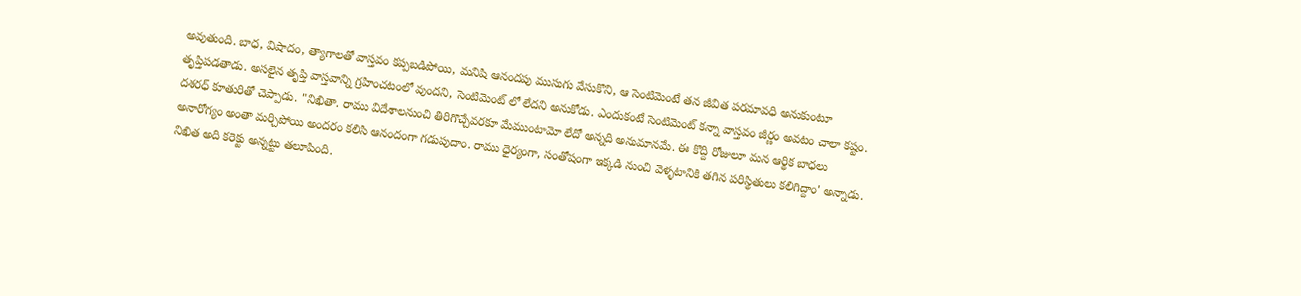అవుతుంది. బాధ, విషాదం, త్యాగాలతో వాస్తవం కప్పబడిపోయి, మనిషి ఆనందపు ముసుగు వేసుకొని, ఆ సెంటిమెంటే తన జీవిత పరమావధి అనుకుంటూ తృప్తిపడతాడు. అసలైన తృప్తి వాస్తవాన్ని గ్రహించటంలో వుందని, సెంటిమెంట్ లో లేదని అనుకోడు. ఎందుకంటే సెంటిమెంట్ కన్నా వాస్తవం జీర్ణం అవటం చాలా కష్టం.
దశరధ్ కూతురితో చెప్పాడు. "నిఖితా. రాము విదేశాలనుంచి తిరిగొచ్చేవరకూ మేముంటామో లేదో అన్నది అనుమానమే. ఈ కొద్ది రోజులూ మన ఆర్థిక బాధలు అనారోగ్యం అంతా మర్చిపోయి అందరం కలిసి ఆనందంగా గడుపుదాం. రాము ధైర్యంగా, సంతోషంగా ఇక్కడి నుంచి వెళ్ళటానికి తగిన పరిస్థితులు కలిగిద్దాం' అన్నాడు.
నిఖిత అది కరెక్టు అన్నట్టు తలూపింది.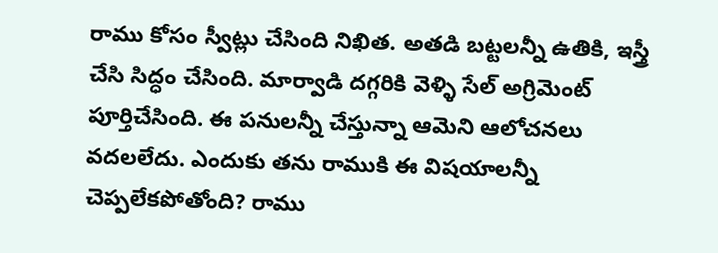రాము కోసం స్వీట్లు చేసింది నిఖిత. అతడి బట్టలన్నీ ఉతికి, ఇస్త్రీ చేసి సిద్ధం చేసింది. మార్వాడి దగ్గరికి వెళ్ళి సేల్ అగ్రిమెంట్ పూర్తిచేసింది. ఈ పనులన్నీ చేస్తున్నా ఆమెని ఆలోచనలు వదలలేదు. ఎందుకు తను రాముకి ఈ విషయాలన్నీ చెప్పలేకపోతోంది? రాము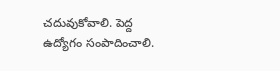చదువుకోవాలి. పెద్ద ఉద్యోగం సంపాదించాలి.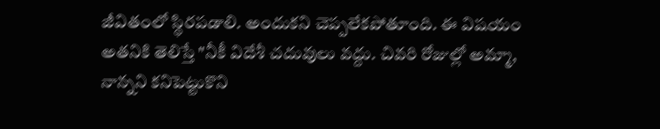జీవితంలో స్థిరపడాలి. అందుకని చెప్పలేకపోతూంది. ఈ విషయం అతనికి తెలిస్తే "నీకీ విదేశీ చదువులు వద్దు. చివరి రోజుల్లో అమ్మా, నాన్నని కనిపెట్టుకొని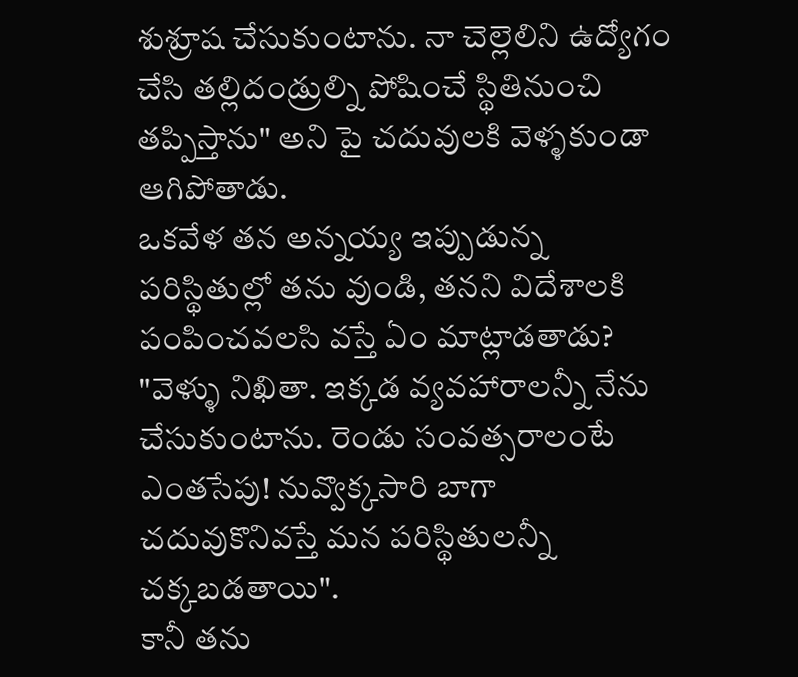శుశ్రూష చేసుకుంటాను. నా చెల్లెలిని ఉద్యోగం చేసి తల్లిదండ్రుల్ని పోషించే స్థితినుంచి తప్పిస్తాను" అని పై చదువులకి వెళ్ళకుండా ఆగిపోతాడు.
ఒకవేళ తన అన్నయ్య ఇప్పుడున్న పరిస్థితుల్లో తను వుండి, తనని విదేశాలకి పంపించవలసి వస్తే ఏం మాట్లాడతాడు?
"వెళ్ళు నిఖితా. ఇక్కడ వ్యవహారాలన్నీ నేను చేసుకుంటాను. రెండు సంవత్సరాలంటే ఎంతసేపు! నువ్వొక్కసారి బాగా చదువుకొనివస్తే మన పరిస్థితులన్నీ చక్కబడతాయి".
కానీ తను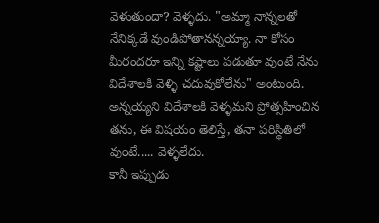వెళుతుందా? వెళ్ళదు. "అమ్మా నాన్నలతో నేనిక్కడే వుండిపోతానన్నయ్యా. నా కోసం మీరందరూ ఇన్ని కష్టాలు పడుతూ వుంటే నేను విదేశాలకి వెళ్ళి చదువుకోలేను" అంటుంది.
అన్నయ్యని విదేశాలకి వెళ్ళమని ప్రోత్సహించిన తను, ఈ విషయం తెలిస్తే, తనా పరిస్థితిలో వుంటే..... వెళ్ళలేదు.
కానీ ఇప్పుడు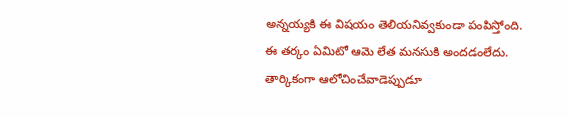అన్నయ్యకి ఈ విషయం తెలియనివ్వకుండా పంపిస్తోంది.
ఈ తర్కం ఏమిటో ఆమె లేత మనసుకి అందడంలేదు.
తార్కికంగా ఆలోచించేవాడెప్పుడూ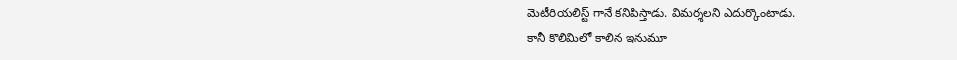మెటీరియలిస్ట్ గానే కనిపిస్తాడు. విమర్శలని ఎదుర్కొంటాడు.
కానీ కొలిమిలో కాలిన ఇనుమూ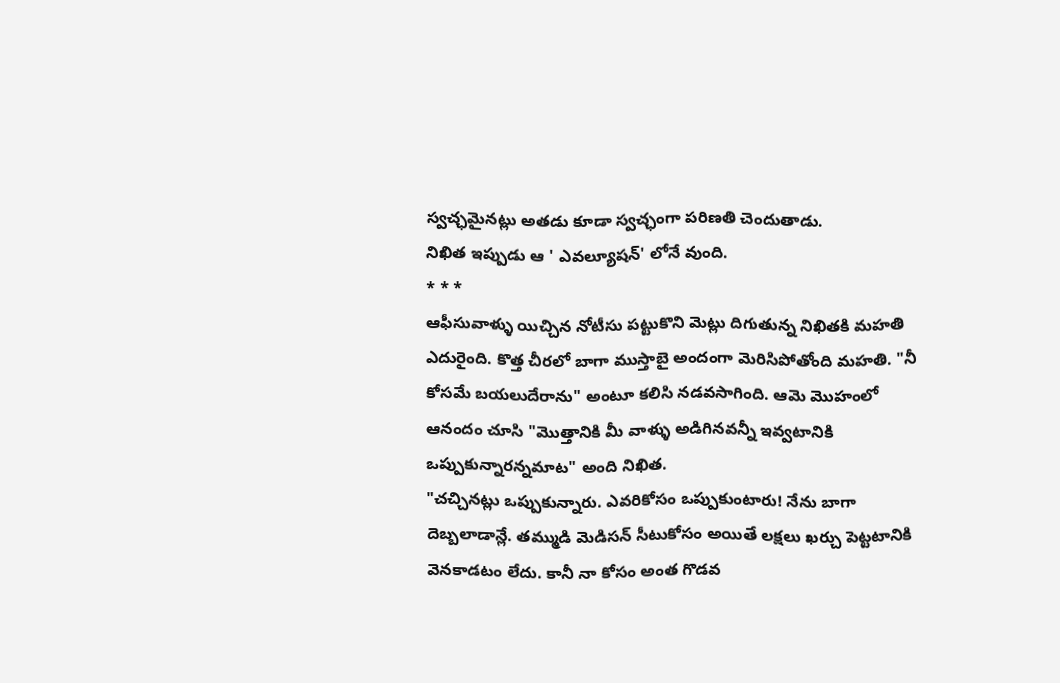స్వచ్ఛమైనట్లు అతడు కూడా స్వచ్ఛంగా పరిణతి చెందుతాడు.
నిఖిత ఇప్పుడు ఆ ' ఎవల్యూషన్' లోనే వుంది.
* * *
ఆఫీసువాళ్ళు యిచ్చిన నోటీసు పట్టుకొని మెట్లు దిగుతున్న నిఖితకి మహతి ఎదురైంది. కొత్త చీరలో బాగా ముస్తాబై అందంగా మెరిసిపోతోంది మహతి. "నీ కోసమే బయలుదేరాను" అంటూ కలిసి నడవసాగింది. ఆమె మొహంలో ఆనందం చూసి "మొత్తానికి మీ వాళ్ళు అడిగినవన్నీ ఇవ్వటానికి ఒప్పుకున్నారన్నమాట" అంది నిఖిత.
"చచ్చినట్లు ఒప్పుకున్నారు. ఎవరికోసం ఒప్పుకుంటారు! నేను బాగా దెబ్బలాడాన్లే. తమ్ముడి మెడిసన్ సీటుకోసం అయితే లక్షలు ఖర్చు పెట్టటానికి వెనకాడటం లేదు. కానీ నా కోసం అంత గొడవ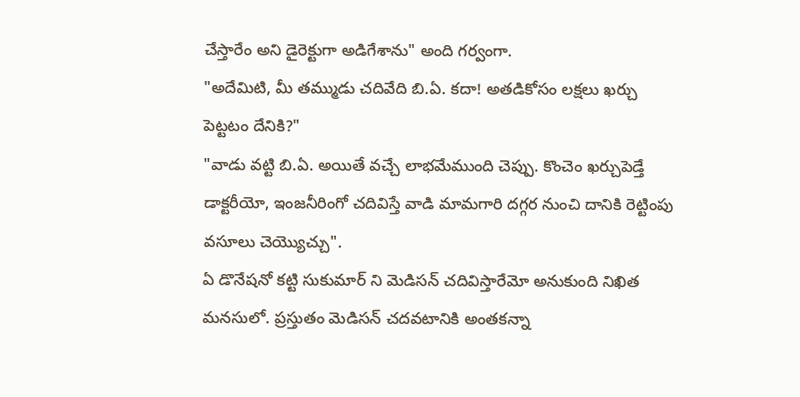చేస్తారేం అని డైరెక్టుగా అడిగేశాను" అంది గర్వంగా.
"అదేమిటి, మీ తమ్ముడు చదివేది బి.ఏ. కదా! అతడికోసం లక్షలు ఖర్చు పెట్టటం దేనికి?"
"వాడు వట్టి బి.ఏ. అయితే వచ్చే లాభమేముంది చెప్పు. కొంచెం ఖర్చుపెడ్తే డాక్టరీయో, ఇంజనీరింగో చదివిస్తే వాడి మామగారి దగ్గర నుంచి దానికి రెట్టింపు వసూలు చెయ్యొచ్చు".
ఏ డొనేషనో కట్టి సుకుమార్ ని మెడిసన్ చదివిస్తారేమో అనుకుంది నిఖిత మనసులో. ప్రస్తుతం మెడిసన్ చదవటానికి అంతకన్నా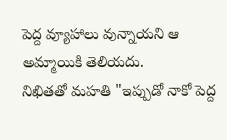పెద్ద వ్యూహాలు వున్నాయని ఆ అమ్మాయికి తెలియదు.
నిఖితతో మహతి "ఇప్పుడో నాకో పెద్ద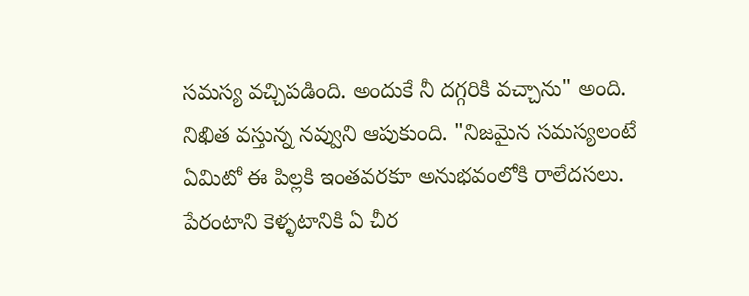సమస్య వచ్చిపడింది. అందుకే నీ దగ్గరికి వచ్చాను" అంది.
నిఖిత వస్తున్న నవ్వుని ఆపుకుంది. "నిజమైన సమస్యలంటే ఏమిటో ఈ పిల్లకి ఇంతవరకూ అనుభవంలోకి రాలేదసలు. పేరంటాని కెళ్ళటానికి ఏ చీర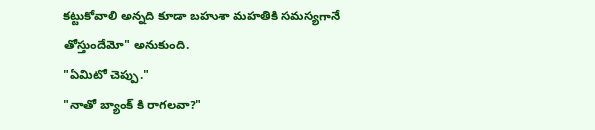కట్టుకోవాలి అన్నది కూడా బహుశా మహతికి సమస్యగానే తోస్తుందేమో" అనుకుంది.
"ఏమిటో చెప్పు."
"నాతో బ్యాంక్ కి రాగలవా?"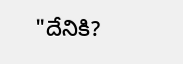"దేనికి?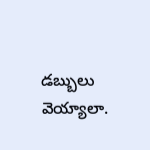డబ్బులు వెయ్యాలా.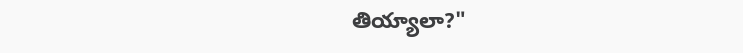తియ్యాలా?"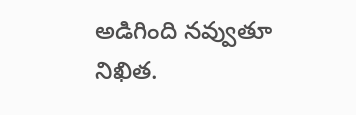అడిగింది నవ్వుతూ నిఖిత.